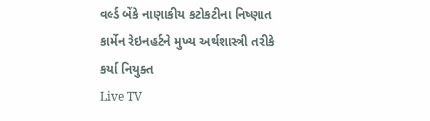વર્લ્ડ બેંકે નાણાકીય કટોકટીના નિષ્ણાત કાર્મેન રેઇનહર્ટને મુખ્ય અર્થશાસ્ત્રી તરીકે કર્યા નિયુક્ત
Live TV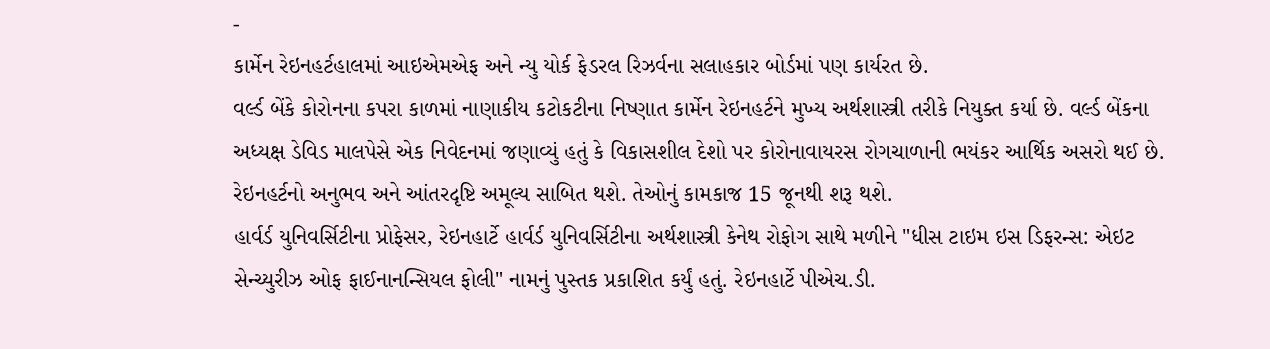-
કાર્મેન રેઇનહર્ટહાલમાં આઇએમએફ અને ન્યુ યોર્ક ફેડરલ રિઝર્વના સલાહકાર બોર્ડમાં પણ કાર્યરત છે.
વર્લ્ડ બેંકે કોરોનના કપરા કાળમાં નાણાકીય કટોકટીના નિષ્ણાત કાર્મેન રેઇનહર્ટને મુખ્ય અર્થશાસ્ત્રી તરીકે નિયુક્ત કર્યા છે. વર્લ્ડ બેંકના અધ્યક્ષ ડેવિડ માલપેસે એક નિવેદનમાં જણાવ્યું હતું કે વિકાસશીલ દેશો પર કોરોનાવાયરસ રોગચાળાની ભયંકર આર્થિક અસરો થઈ છે. રેઇનહર્ટનો અનુભવ અને આંતરદૃષ્ટિ અમૂલ્ય સાબિત થશે. તેઓનું કામકાજ 15 જૂનથી શરૂ થશે.
હાર્વર્ડ યુનિવર્સિટીના પ્રોફેસર, રેઇનહાર્ટે હાર્વર્ડ યુનિવર્સિટીના અર્થશાસ્ત્રી કેનેથ રોફોગ સાથે મળીને "ધીસ ટાઇમ ઇસ ડિફરન્સ: એઇટ સેન્ચ્યુરીઝ ઓફ ફાઈનાનન્સિયલ ફોલી" નામનું પુસ્તક પ્રકાશિત કર્યું હતું. રેઇનહાર્ટે પીએચ.ડી.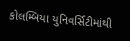કોલમ્બિયા યુનિવર્સિટીમાંથી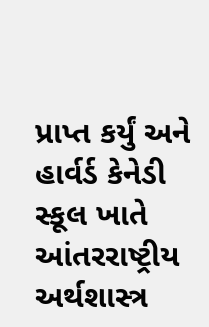પ્રાપ્ત કર્યું અને હાર્વર્ડ કેનેડી સ્કૂલ ખાતે આંતરરાષ્ટ્રીય અર્થશાસ્ત્ર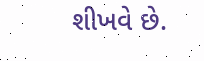શીખવે છે.